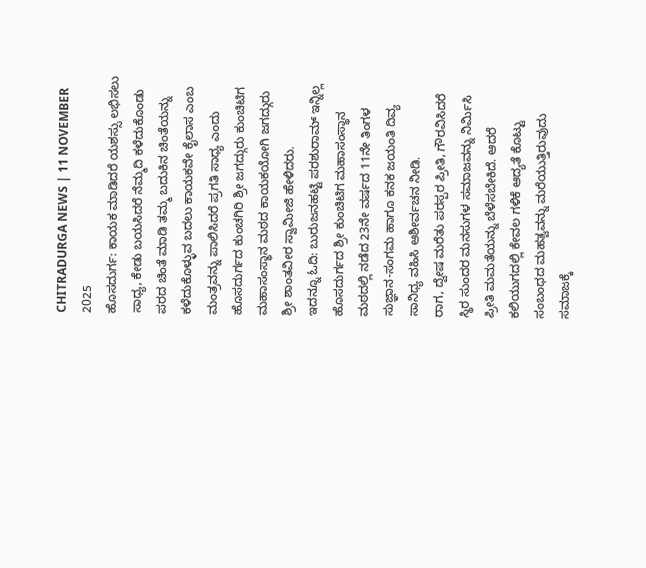CHITRADURGA NEWS | 11 NOVEMBER 2025
ಹೊಸದುರ್ಗ: ಕಾಯಕ ಮಾಡಿದರೆ ಯಶಸ್ಸು ಲಭಿಸಲು ಸಾಧ್ಯ, ಕೇಡು ಬಯಸಿದರೆ ನೆಮ್ಮದಿ ಕಳೆದುಕೊಂಡು ಪರದ ಚಿಂತೆ ಮಾಡಿ ತಮ್ಮ ಬದುಕಿನ ಚಿಂತೆಯನ್ನು ಕಳೆದುಕೊಳ್ಳುವ ಬದಲು ಕಾಯಕವೇ ಕೈಲಾಸ ಎಂಬ ಮಂತ್ರವನ್ನು ಪಾಲಿಸಿದರೆ ಪ್ರಗತಿ ಸಾಧ್ಯ ಎಂದು ಹೊಸದುರ್ಗದ ಕುಂಚಗಿರಿ ಶ್ರೀ ಜಗದ್ಗುರು ಕುಂಚಿಟಿಗ ಮಹಾಸಂಸ್ಥಾನ ಮಠದ ಕಾಯಕಯೋಗಿ ಜಗದ್ಗುರು ಶ್ರೀ ಶಾಂತವೀರ ಸ್ವಾಮೀಜಿ ಹೇಳಿದರು.
ಇದನ್ನೂ ಓದಿ: ಬುರುಜನಹಟ್ಟಿ ಪರಶುರಾಮ್ ಇನ್ನಿಲ್ಲ
ಹೊಸದುರ್ಗದ ಶ್ರೀ ಕುಂಚಿಟಿಗ ಮಹಾಸಂಸ್ಥಾನ ಮಠದಲ್ಲಿ ನಡೆದ 23ನೇ ವರ್ಷದ 11ನೇ ತಿಂಗಳ ಸುಜ್ಞಾನ-ಸಂಗಮ ಹಾಗೂ ಕನಕ ಜಯಂತಿ ದಿವ್ಯ ಸಾನಿಧ್ಯ ವಹಿಸಿ ಆಶೀರ್ವಚನ ನೀಡಿ.
ರಾಗ, ದ್ವೇಷ ಮರೆತು ಪರಸ್ಪರ ಪ್ರೀತಿ, ಗೌರವಿಸಿದರೆ ಸ್ಥಿರ ಸುಂದರ ಮನಸುಗಳ ಸಮಾಜವನ್ನು ನಿರ್ಮಿಸಿ ಪ್ರೀತಿ ಮಮತೆಯನ್ನು ಬೆಳೆಸಬೇಕಿದೆ. ಆದರೆ ಕಲಿಯುಗದಲ್ಲಿ ಕೇವಲ ಗಳಿಕೆ ಆದ್ಯತೆ ಕೊಟ್ಟು ಸಂಬಂಧದ ಮಹತ್ವವನ್ನು ಮರೆಯುತ್ತಿರುವುದು ಸಮಾಜಕ್ಕೆ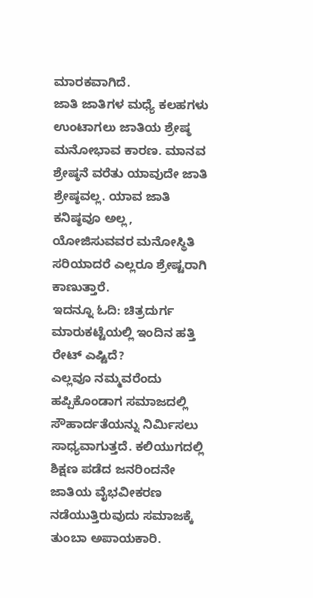ಮಾರಕವಾಗಿದೆ.
ಜಾತಿ ಜಾತಿಗಳ ಮಧ್ಯೆ ಕಲಹಗಳು ಉಂಟಾಗಲು ಜಾತಿಯ ಶ್ರೇಷ್ಠ ಮನೋಭಾವ ಕಾರಣ. ಮಾನವ ಶ್ರೇಷ್ಠನೆ ವರೆತು ಯಾವುದೇ ಜಾತಿ ಶ್ರೇಷ್ಠವಲ್ಲ. ಯಾವ ಜಾತಿ ಕನಿಷ್ಠವೂ ಅಲ್ಲ, ಯೋಜಿಸುವವರ ಮನೋಸ್ಥಿತಿ ಸರಿಯಾದರೆ ಎಲ್ಲರೂ ಶ್ರೇಷ್ಟರಾಗಿ ಕಾಣುತ್ತಾರೆ.
ಇದನ್ನೂ ಓದಿ: ಚಿತ್ರದುರ್ಗ ಮಾರುಕಟ್ಟೆಯಲ್ಲಿ ಇಂದಿನ ಹತ್ತಿ ರೇಟ್ ಎಷ್ಟಿದೆ?
ಎಲ್ಲವೂ ನಮ್ಮವರೆಂದು ಹಪ್ಪಿಕೊಂಡಾಗ ಸಮಾಜದಲ್ಲಿ ಸೌಹಾರ್ದತೆಯನ್ನು ನಿರ್ಮಿಸಲು ಸಾಧ್ಯವಾಗುತ್ತದೆ. ಕಲಿಯುಗದಲ್ಲಿ ಶಿಕ್ಷಣ ಪಡೆದ ಜನರಿಂದನೇ ಜಾತಿಯ ವೈಭವೀಕರಣ ನಡೆಯುತ್ತಿರುವುದು ಸಮಾಜಕ್ಕೆ ತುಂಬಾ ಅಪಾಯಕಾರಿ.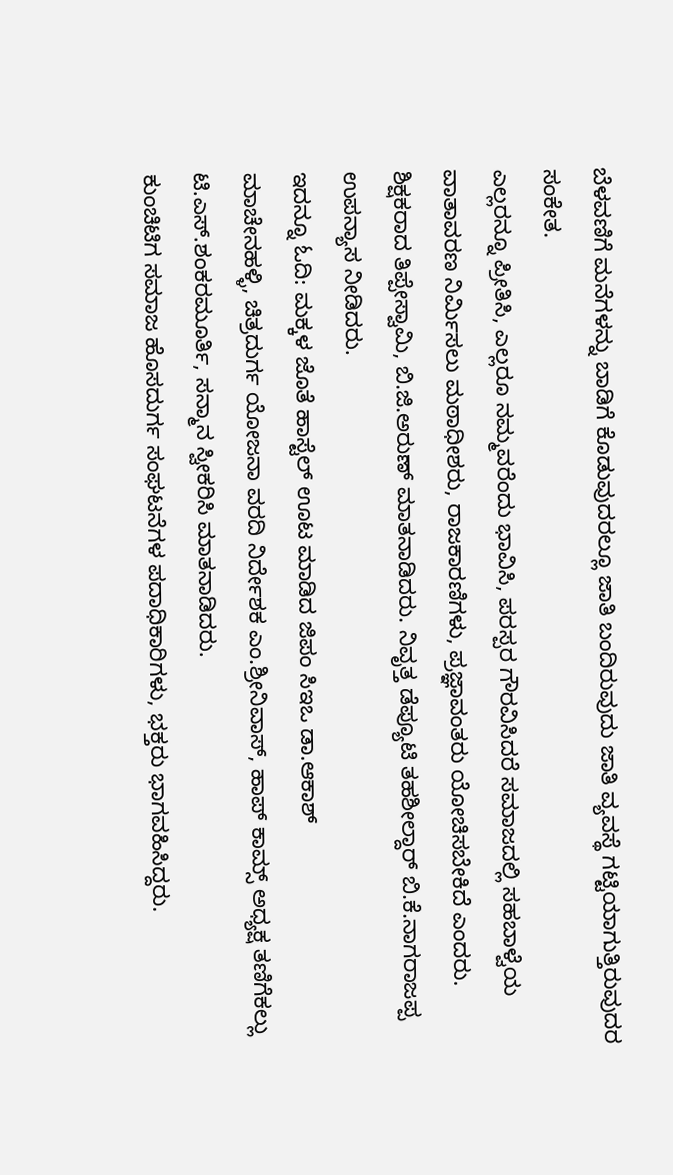ಬೆಳವಣಿಗೆ ಮನೆಗಳನ್ನು ಬಾಡಿಗೆ ಕೊಡುವುದರಲ್ಲೂ ಜಾತಿ ಬಂದಿರುವುದು ಜಾತಿ ವ್ಯವಸ್ಥೆ ಗಟ್ಟಿಯಾಗುತ್ತಿರುವುದರ ಸಂಕೇತ.
ಎಲ್ಲರನ್ನೂ ಪ್ರೀತಿಸಿ, ಎಲ್ಲರೂ ನಮ್ಮವರೆಂದು ಭಾವಿಸಿ, ಪರಸ್ಪರ ಗೌರವಿಸಿದರೆ ಸಮಾಜದಲ್ಲಿ ಸಹಬಾಳ್ವೆಯ ವಾತಾವರಣ ನಿರ್ಮಿಸಲು ಮಠಾಧೀಶರು, ರಾಜಕಾರಣಿಗಳು, ಪ್ರಜ್ಞಾವಂತರು ಯೋಚಿಸಬೇಕಿದೆ ಎಂದರು.
ಶಿಕ್ಷಕರಾದ ತಿಪ್ಪೇಸ್ವಾಮಿ, ಬಿ.ಜಿ.ಅರುಣ್ ಮಾತನಾಡಿದರು. ನಿವೃತ್ತ ಡೆಪ್ಯೂಟಿ ತಹಶೀಲ್ದಾರ್ ಬಿ.ಕೆ.ನಾಗರಾಜಪ್ಪ ಉಪನ್ಯಾಸ ನೀಡಿದರು.
ಇದನ್ನೂ ಓದಿ: ಮಕ್ಕಳ ಜೊತೆ ಹಾಸ್ಟೆಲ್ ಊಟ ಮಾಡಿದ ಜಿಪಂ ಸಿಇಒ ಡಾ.ಆಕಾಶ್
ಮಾಚೇನಹಳ್ಳಿ, ಚಿತ್ರದುರ್ಗ ಯೋಜನಾ ವರದಿ ನಿರ್ದೇಶಕ ಎಂ.ಶ್ರೀನಿವಾಸ್, ಹಾಪ್ ಕಾಮ್ಸ್ ಅಧ್ಯಕ್ಷ ತಣಿಗೆಕಲ್ಲು ಟಿ.ಎಸ್.ಶಂಕರಮೂರ್ತಿ, ಸನ್ಮಾನ ಸ್ವೀಕರಿಸಿ ಮಾತನಾಡಿದರು.
ಕುಂಚಿಟಿಗ ಸಮಾಜ ಹೊಸದುರ್ಗ ಸಂಘಟನೆಗಳ ಪದಾಧಿಕಾರಿಗಳು, ಭಕ್ತರು ಭಾಗವಹಿಸಿದ್ದರು.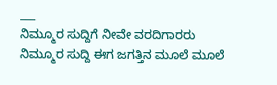___
ನಿಮ್ಮೂರ ಸುದ್ದಿಗೆ ನೀವೇ ವರದಿಗಾರರು
ನಿಮ್ಮೂರ ಸುದ್ದಿ ಈಗ ಜಗತ್ತಿನ ಮೂಲೆ ಮೂಲೆ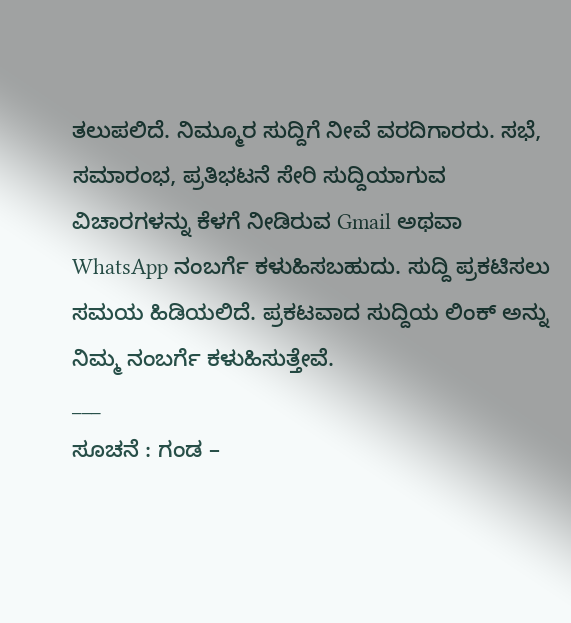ತಲುಪಲಿದೆ. ನಿಮ್ಮೂರ ಸುದ್ದಿಗೆ ನೀವೆ ವರದಿಗಾರರು. ಸಭೆ, ಸಮಾರಂಭ, ಪ್ರತಿಭಟನೆ ಸೇರಿ ಸುದ್ದಿಯಾಗುವ ವಿಚಾರಗಳನ್ನು ಕೆಳಗೆ ನೀಡಿರುವ Gmail ಅಥವಾ WhatsApp ನಂಬರ್ಗೆ ಕಳುಹಿಸಬಹುದು. ಸುದ್ದಿ ಪ್ರಕಟಿಸಲು ಸಮಯ ಹಿಡಿಯಲಿದೆ. ಪ್ರಕಟವಾದ ಸುದ್ದಿಯ ಲಿಂಕ್ ಅನ್ನು ನಿಮ್ಮ ನಂಬರ್ಗೆ ಕಳುಹಿಸುತ್ತೇವೆ.
___
ಸೂಚನೆ : ಗಂಡ –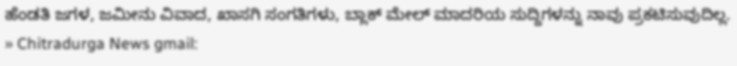ಹೆಂಡತಿ ಜಗಳ, ಜಮೀನು ವಿವಾದ, ಖಾಸಗಿ ಸಂಗತಿಗಳು, ಬ್ಲಾಕ್ ಮೇಲ್ ಮಾದರಿಯ ಸುದ್ದಿಗಳನ್ನು ನಾವು ಪ್ರಕಟಿಸುವುದಿಲ್ಲ.
» Chitradurga News gmail: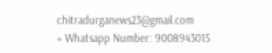chitradurganews23@gmail.com
» Whatsapp Number: 9008943015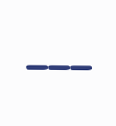___